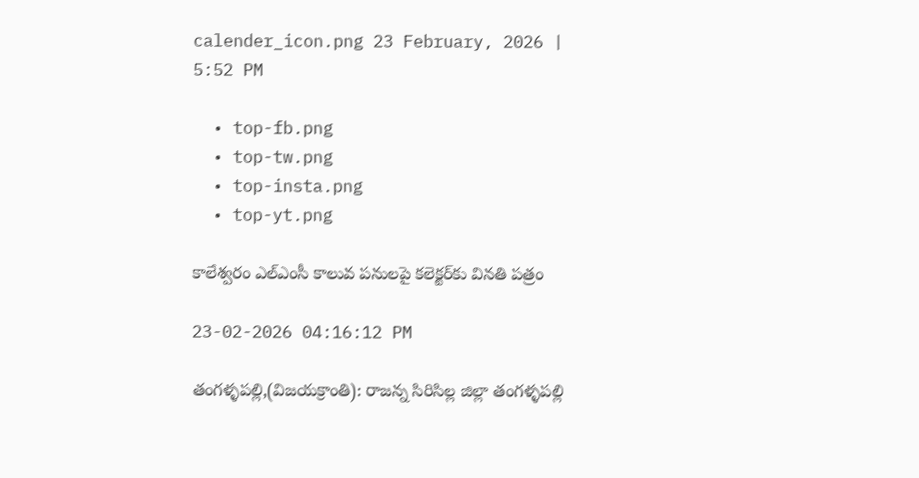calender_icon.png 23 February, 2026 | 5:52 PM

  • top-fb.png
  • top-tw.png
  • top-insta.png
  • top-yt.png

కాలేశ్వరం ఎల్‌ఎంసీ కాలువ పనులపై కలెక్టర్‌కు వినతి పత్రం

23-02-2026 04:16:12 PM

తంగళ్ళపల్లి,(విజయక్రాంతి): రాజన్న సిరిసిల్ల జిల్లా తంగళ్ళపల్లి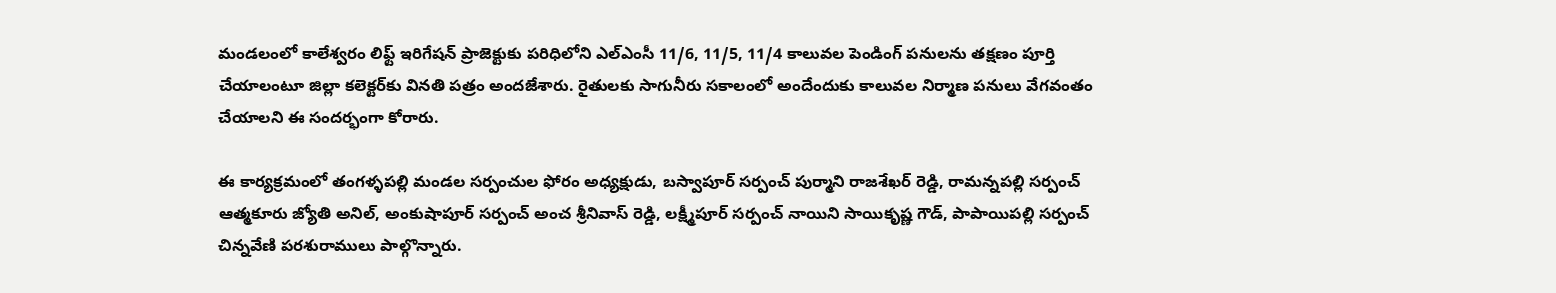మండలంలో కాలేశ్వరం లిఫ్ట్ ఇరిగేషన్ ప్రాజెక్టుకు పరిధిలోని ఎల్‌ఎంసీ 11/6, 11/5, 11/4 కాలువల పెండింగ్ పనులను తక్షణం పూర్తి చేయాలంటూ జిల్లా కలెక్టర్‌కు వినతి పత్రం అందజేశారు. రైతులకు సాగునీరు సకాలంలో అందేందుకు కాలువల నిర్మాణ పనులు వేగవంతం చేయాలని ఈ సందర్భంగా కోరారు.

ఈ కార్యక్రమంలో తంగళ్ళపల్లి మండల సర్పంచుల ఫోరం అధ్యక్షుడు, బస్వాపూర్ సర్పంచ్ పుర్మాని రాజశేఖర్ రెడ్డి, రామన్నపల్లి సర్పంచ్ ఆత్మకూరు జ్యోతి అనిల్, అంకుషాపూర్ సర్పంచ్ అంచ శ్రీనివాస్ రెడ్డి, లక్ష్మీపూర్ సర్పంచ్ నాయిని సాయికృష్ణ గౌడ్, పాపాయిపల్లి సర్పంచ్ చిన్నవేణి పరశురాములు పాల్గొన్నారు.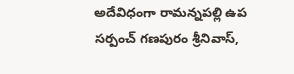అదేవిధంగా రామన్నపల్లి ఉప సర్పంచ్ గణపురం శ్రీనివాస్,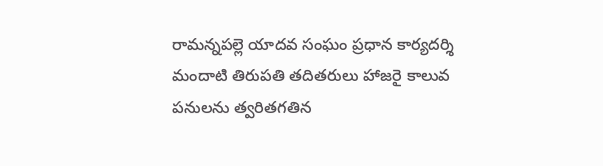రామన్నపల్లె యాదవ సంఘం ప్రధాన కార్యదర్శి మందాటి తిరుపతి తదితరులు హాజరై కాలువ పనులను త్వరితగతిన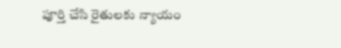పూర్తి చేసి రైతులకు న్యాయం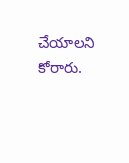చేయాలని కోరారు.